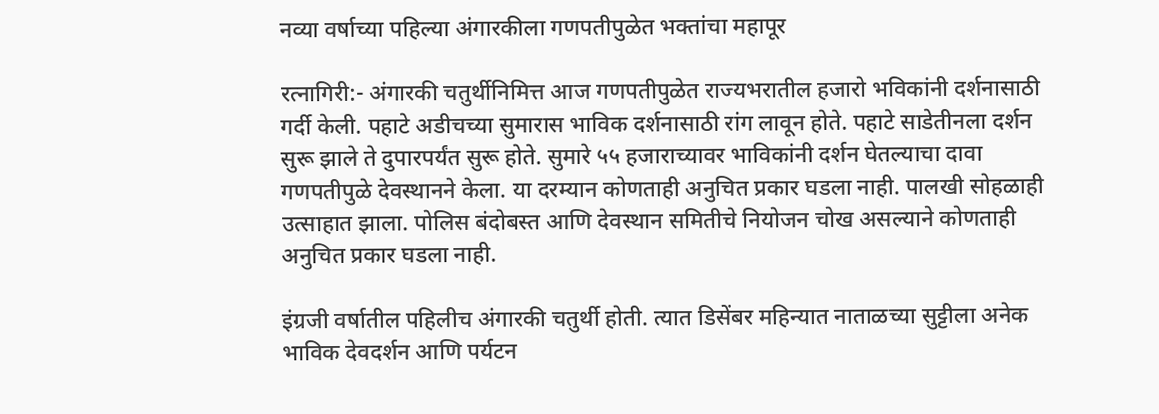नव्या वर्षाच्या पहिल्या अंगारकीला गणपतीपुळेत भक्तांचा महापूर

रत्नागिरी:- अंगारकी चतुर्थीनिमित्त आज गणपतीपुळेत राज्यभरातील हजारो भविकांनी दर्शनासाठी गर्दी केली. पहाटे अडीचच्या सुमारास भाविक दर्शनासाठी रांग लावून होते. पहाटे साडेतीनला दर्शन सुरू झाले ते दुपारपर्यंत सुरू होते. सुमारे ५५ हजाराच्यावर भाविकांनी दर्शन घेतल्याचा दावा गणपतीपुळे देवस्थानने केला. या दरम्यान कोणताही अनुचित प्रकार घडला नाही. पालखी सोहळाही उत्साहात झाला. पोलिस बंदोबस्त आणि देवस्थान समितीचे नियोजन चोख असल्याने कोणताही अनुचित प्रकार घडला नाही.

इंग्रजी वर्षातील पहिलीच अंगारकी चतुर्थी होती. त्यात डिसेंबर महिन्यात नाताळच्या सुट्टीला अनेक भाविक देवदर्शन आणि पर्यटन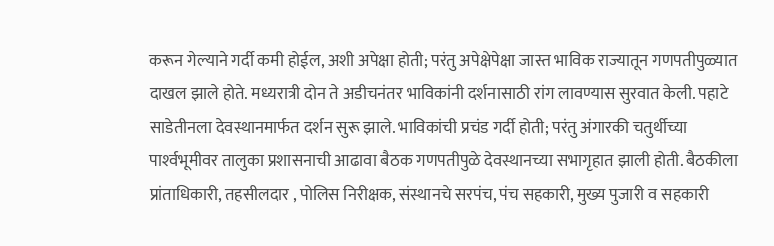करून गेल्याने गर्दी कमी होईल, अशी अपेक्षा होती; परंतु अपेक्षेपेक्षा जास्त भाविक राज्यातून गणपतीपुळ्यात दाखल झाले होते. मध्यरात्री दोन ते अडीचनंतर भाविकांनी दर्शनासाठी रांग लावण्यास सुरवात केली. पहाटे साडेतीनला देवस्थानमार्फत दर्शन सुरू झाले. भाविकांची प्रचंड गर्दी होती; परंतु अंगारकी चतुर्थीच्या पार्श्‍वभूमीवर तालुका प्रशासनाची आढावा बैठक गणपतीपुळे देवस्थानच्या सभागृहात झाली होती. बैठकीला प्रांताधिकारी, तहसीलदार , पोलिस निरीक्षक, संस्थानचे सरपंच, पंच सहकारी, मुख्य पुजारी व सहकारी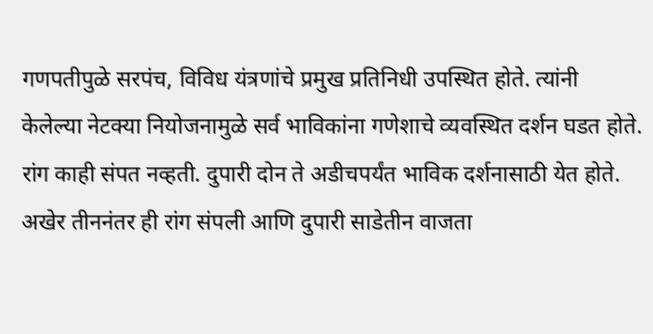गणपतीपुळे सरपंच, विविध यंत्रणांचे प्रमुख प्रतिनिधी उपस्थित होते. त्यांनी केलेल्या नेटक्या नियोजनामुळे सर्व भाविकांना गणेशाचे व्यवस्थित दर्शन घडत होते. रांग काही संपत नव्हती. दुपारी दोन ते अडीचपर्यंत भाविक दर्शनासाठी येत होते. अखेर तीननंतर ही रांग संपली आणि दुपारी साडेतीन वाजता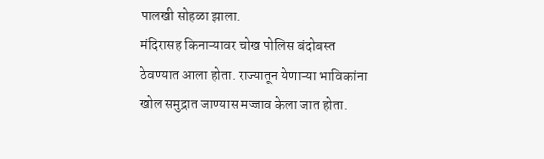पालखी सोहळा झाला.
मंदिरासह किनाऱ्यावर चोख पोलिस बंदोबस्त ठेवण्यात आला होता. राज्यातून येणाऱ्या भाविकांना खोल समुद्रात जाण्यास मज्जाव केला जात होता.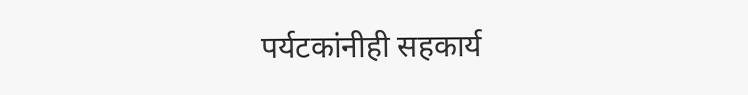पर्यटकांनीही सहकार्य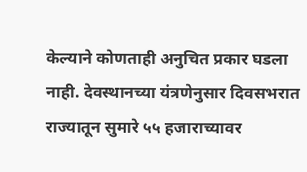केल्याने कोणताही अनुचित प्रकार घडला नाही. देवस्थानच्या यंत्रणेनुसार दिवसभरात राज्यातून सुमारे ५५ हजाराच्यावर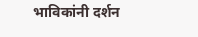भाविकांनी दर्शन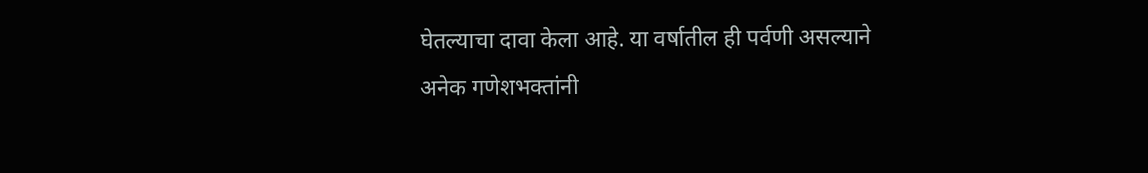घेतल्याचा दावा केला आहे. या वर्षातील ही पर्वणी असल्याने अनेक गणेशभक्तांनी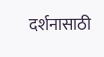दर्शनासाठी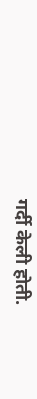गर्दी केली होती.